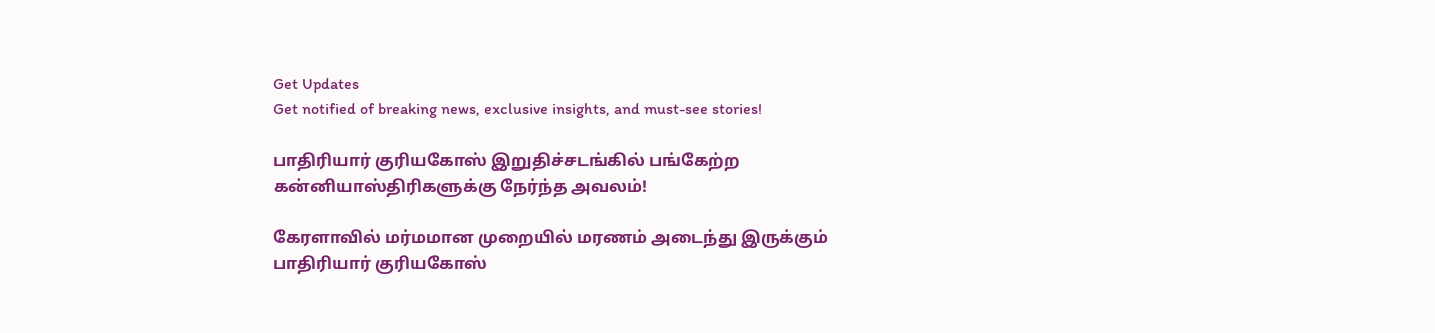Get Updates
Get notified of breaking news, exclusive insights, and must-see stories!

பாதிரியார் குரியகோஸ் இறுதிச்சடங்கில் பங்கேற்ற கன்னியாஸ்திரிகளுக்கு நேர்ந்த அவலம்!

கேரளாவில் மர்மமான முறையில் மரணம் அடைந்து இருக்கும் பாதிரியார் குரியகோஸ்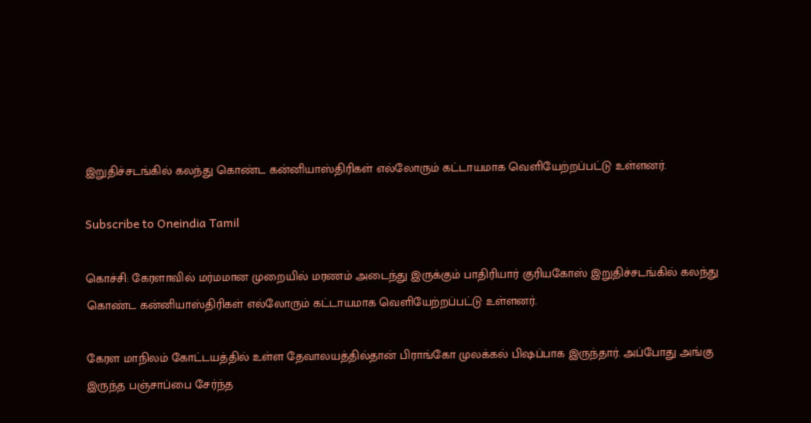இறுதிச்சடங்கில் கலந்து கொண்ட கன்னியாஸ்திரிகள் எல்லோரும் கட்டாயமாக வெளியேற்றப்பட்டு உள்ளனர்.

Subscribe to Oneindia Tamil

கொச்சி: கேரளாவில் மர்மமான முறையில் மரணம் அடைந்து இருக்கும் பாதிரியார் குரியகோஸ் இறுதிச்சடங்கில் கலந்து கொண்ட கன்னியாஸ்திரிகள் எல்லோரும் கட்டாயமாக வெளியேற்றப்பட்டு உள்ளனர்.

கேரள மாநிலம் கோட்டயத்தில் உள்ள தேவாலயத்தில்தான் பிராங்கோ முலக்கல் பிஷப்பாக இருந்தார். அப்போது அங்கு இருந்த பஞ்சாப்பை சேர்ந்த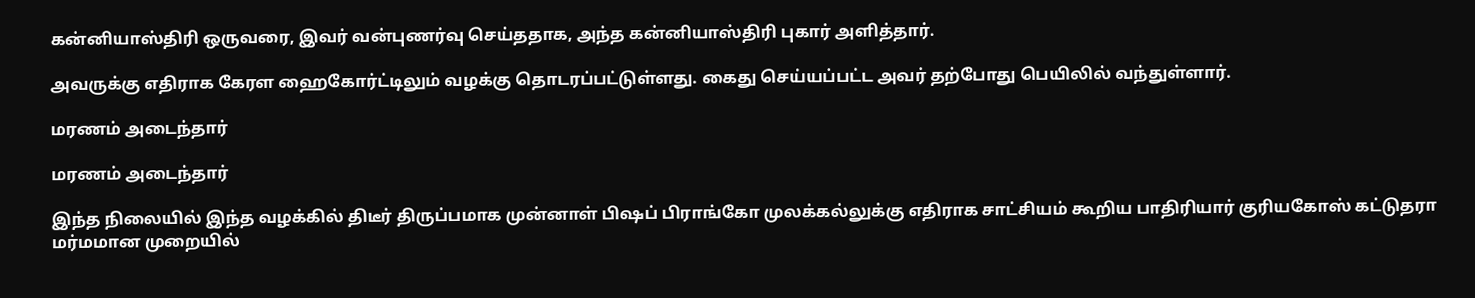கன்னியாஸ்திரி ஒருவரை, இவர் வன்புணர்வு செய்ததாக, அந்த கன்னியாஸ்திரி புகார் அளித்தார்.

அவருக்கு எதிராக கேரள ஹைகோர்ட்டிலும் வழக்கு தொடரப்பட்டுள்ளது. கைது செய்யப்பட்ட அவர் தற்போது பெயிலில் வந்துள்ளார்.

மரணம் அடைந்தார்

மரணம் அடைந்தார்

இந்த நிலையில் இந்த வழக்கில் திடீர் திருப்பமாக முன்னாள் பிஷப் பிராங்கோ முலக்கல்லுக்கு எதிராக சாட்சியம் கூறிய பாதிரியார் குரியகோஸ் கட்டுதரா மர்மமான முறையில்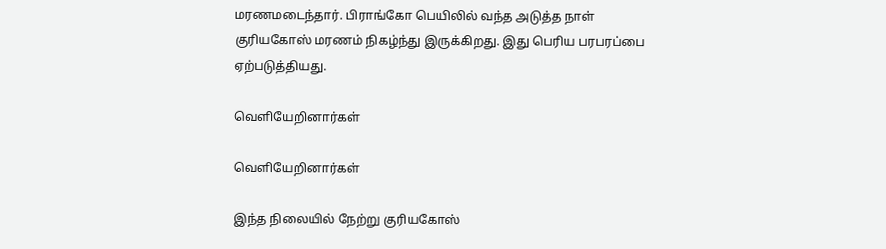மரணமடைந்தார். பிராங்கோ பெயிலில் வந்த அடுத்த நாள் குரியகோஸ் மரணம் நிகழ்ந்து இருக்கிறது. இது பெரிய பரபரப்பை ஏற்படுத்தியது.

வெளியேறினார்கள்

வெளியேறினார்கள்

இந்த நிலையில் நேற்று குரியகோஸ்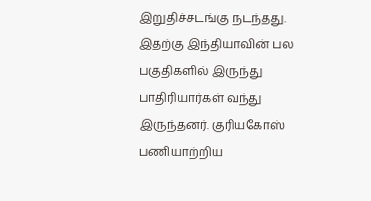இறுதிச்சடங்கு நடந்தது. இதற்கு இந்தியாவின் பல பகுதிகளில் இருந்து பாதிரியார்கள் வந்து இருந்தனர். குரியகோஸ் பணியாற்றிய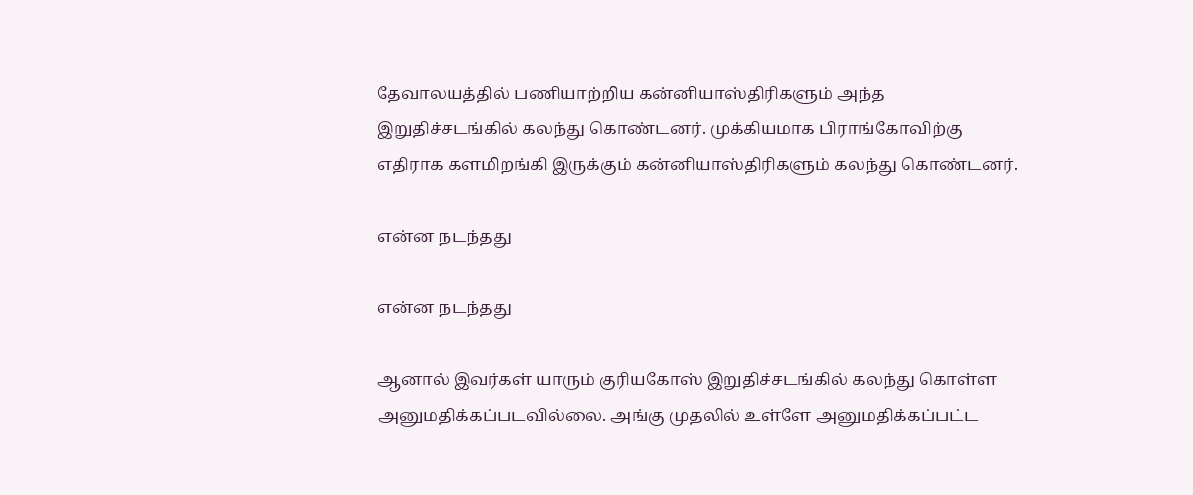தேவாலயத்தில் பணியாற்றிய கன்னியாஸ்திரிகளும் அந்த இறுதிச்சடங்கில் கலந்து கொண்டனர். முக்கியமாக பிராங்கோவிற்கு எதிராக களமிறங்கி இருக்கும் கன்னியாஸ்திரிகளும் கலந்து கொண்டனர்.

என்ன நடந்தது

என்ன நடந்தது

ஆனால் இவர்கள் யாரும் குரியகோஸ் இறுதிச்சடங்கில் கலந்து கொள்ள அனுமதிக்கப்படவில்லை. அங்கு முதலில் உள்ளே அனுமதிக்கப்பட்ட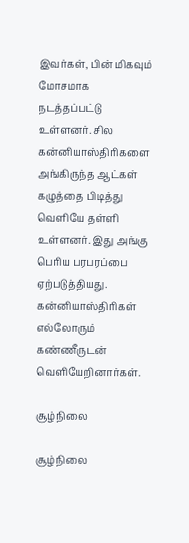இவர்கள், பின் மிகவும் மோசமாக நடத்தப்பட்டு உள்ளனர். சில கன்னியாஸ்திரிகளை அங்கிருந்த ஆட்கள் கழுத்தை பிடித்து வெளியே தள்ளி உள்ளனர். இது அங்கு பெரிய பரபரப்பை ஏற்படுத்தியது. கன்னியாஸ்திரிகள் எல்லோரும் கண்ணீருடன் வெளியேறினார்கள்.

சூழ்நிலை

சூழ்நிலை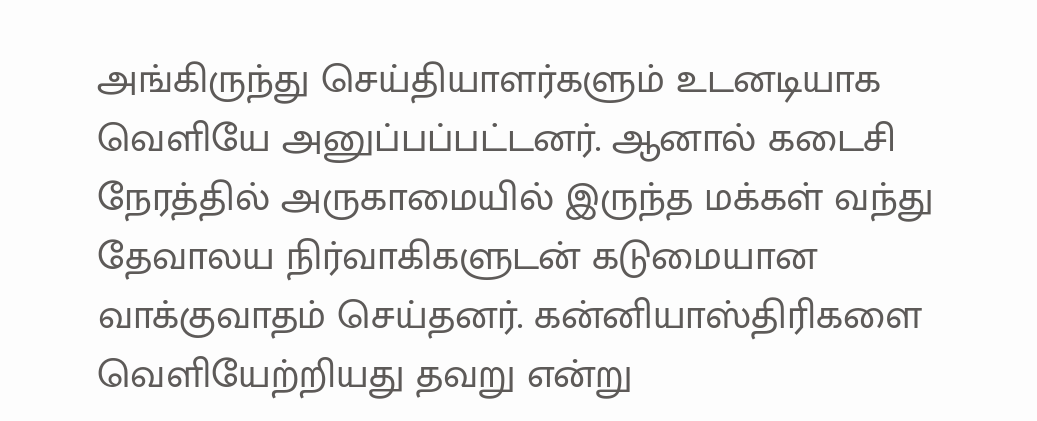அங்கிருந்து செய்தியாளர்களும் உடனடியாக வெளியே அனுப்பப்பட்டனர். ஆனால் கடைசி நேரத்தில் அருகாமையில் இருந்த மக்கள் வந்து தேவாலய நிர்வாகிகளுடன் கடுமையான வாக்குவாதம் செய்தனர். கன்னியாஸ்திரிகளை வெளியேற்றியது தவறு என்று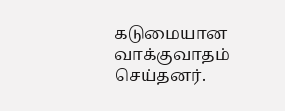கடுமையான வாக்குவாதம் செய்தனர்.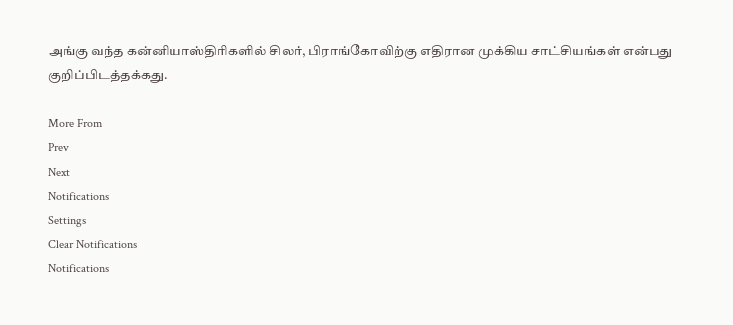அங்கு வந்த கன்னியாஸ்திரிகளில் சிலர், பிராங்கோவிற்கு எதிரான முக்கிய சாட்சியங்கள் என்பது குறிப்பிடத்தக்கது.

More From
Prev
Next
Notifications
Settings
Clear Notifications
Notifications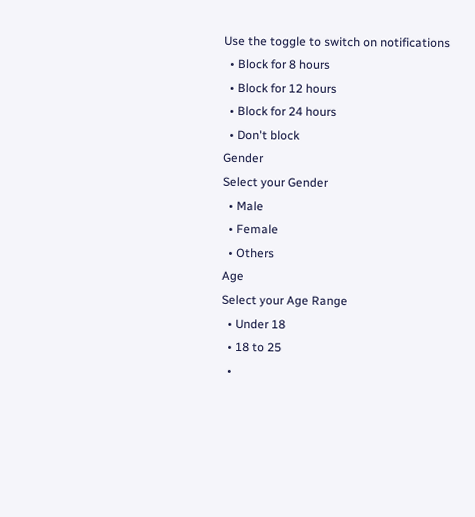Use the toggle to switch on notifications
  • Block for 8 hours
  • Block for 12 hours
  • Block for 24 hours
  • Don't block
Gender
Select your Gender
  • Male
  • Female
  • Others
Age
Select your Age Range
  • Under 18
  • 18 to 25
  •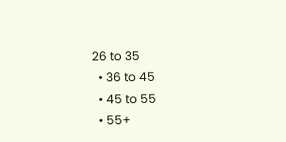26 to 35
  • 36 to 45
  • 45 to 55
  • 55+